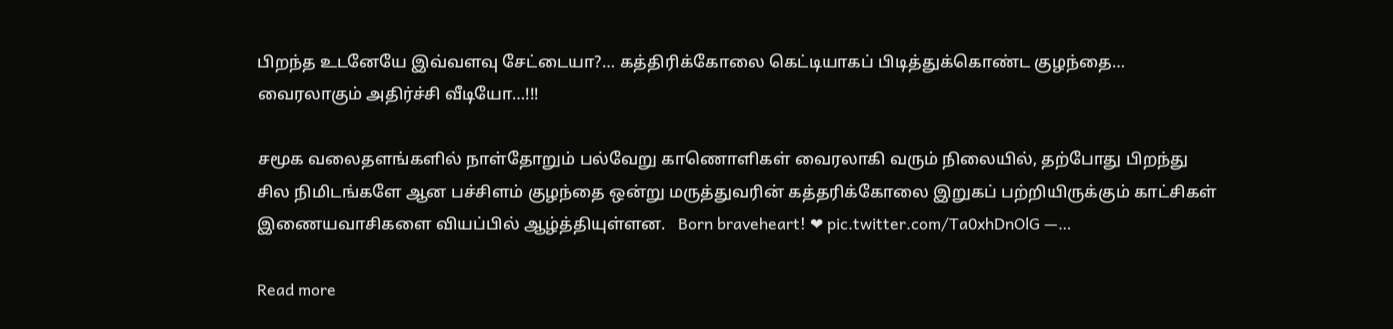பிறந்த உடனேயே இவ்வளவு சேட்டையா?… கத்திரிக்கோலை கெட்டியாகப் பிடித்துக்கொண்ட குழந்தை… வைரலாகும் அதிர்ச்சி வீடியோ…!!!

சமூக வலைதளங்களில் நாள்தோறும் பல்வேறு காணொளிகள் வைரலாகி வரும் நிலையில், தற்போது பிறந்து சில நிமிடங்களே ஆன பச்சிளம் குழந்தை ஒன்று மருத்துவரின் கத்தரிக்கோலை இறுகப் பற்றியிருக்கும் காட்சிகள் இணையவாசிகளை வியப்பில் ஆழ்த்தியுள்ளன.   Born braveheart! ❤ pic.twitter.com/Ta0xhDnOlG —…

Read more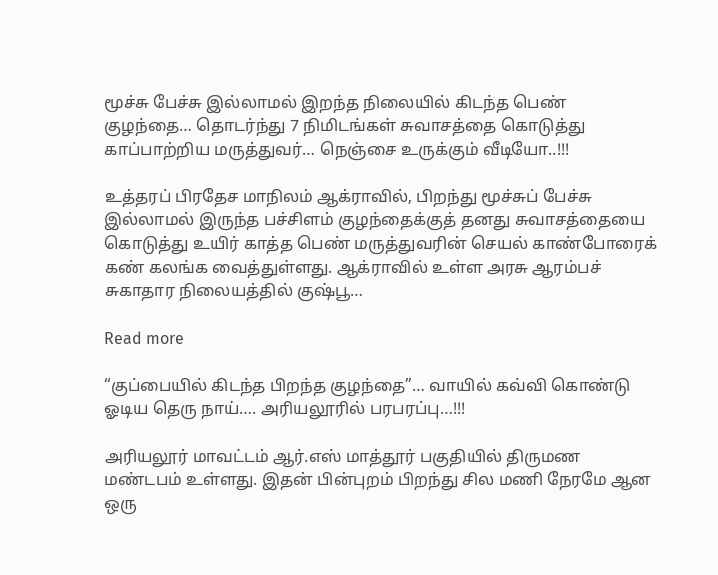மூச்சு பேச்சு இல்லாமல் இறந்த நிலையில் கிடந்த பெண் குழந்தை… தொடர்ந்து 7 நிமிடங்கள் சுவாசத்தை கொடுத்து காப்பாற்றிய மருத்துவர்… நெஞ்சை உருக்கும் வீடியோ..!!!

உத்தரப் பிரதேச மாநிலம் ஆக்ராவில், பிறந்து மூச்சுப் பேச்சு இல்லாமல் இருந்த பச்சிளம் குழந்தைக்குத் தனது சுவாசத்தையை கொடுத்து உயிர் காத்த பெண் மருத்துவரின் செயல் காண்போரைக் கண் கலங்க வைத்துள்ளது. ஆக்ராவில் உள்ள அரசு ஆரம்பச் சுகாதார நிலையத்தில் குஷ்பூ…

Read more

“குப்பையில் கிடந்த பிறந்த குழந்தை”… வாயில் கவ்வி கொண்டு ஓடிய தெரு நாய்…. அரியலூரில் பரபரப்பு…!!!

அரியலூர் மாவட்டம் ஆர்.எஸ் மாத்தூர் பகுதியில் திருமண மண்டபம் உள்ளது. இதன் பின்புறம் பிறந்து சில மணி நேரமே ஆன ஒரு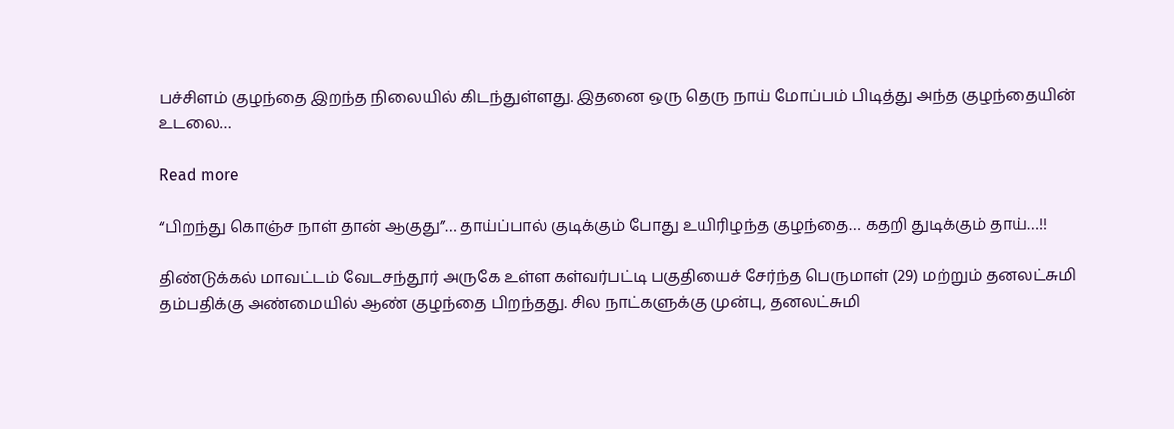பச்சிளம் குழந்தை இறந்த நிலையில் கிடந்துள்ளது. இதனை ஒரு தெரு நாய் மோப்பம் பிடித்து அந்த குழந்தையின் உடலை…

Read more

“பிறந்து கொஞ்ச நாள் தான் ஆகுது”… தாய்ப்பால் குடிக்கும் போது உயிரிழந்த குழந்தை… கதறி துடிக்கும் தாய்…!!

திண்டுக்கல் மாவட்டம் வேடசந்தூர் அருகே உள்ள கள்வர்பட்டி பகுதியைச் சேர்ந்த பெருமாள் (29) மற்றும் தனலட்சுமி தம்பதிக்கு அண்மையில் ஆண் குழந்தை பிறந்தது. சில நாட்களுக்கு முன்பு, தனலட்சுமி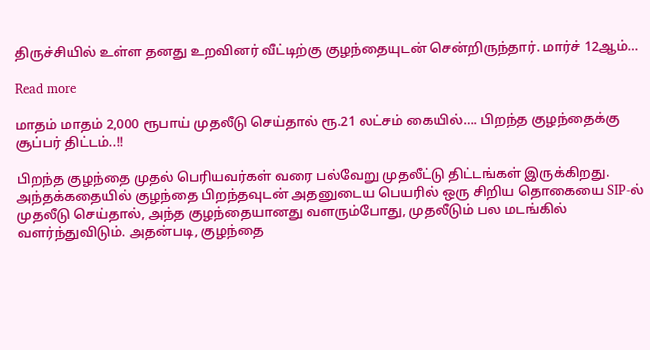திருச்சியில் உள்ள தனது உறவினர் வீட்டிற்கு குழந்தையுடன் சென்றிருந்தார். மார்ச் 12ஆம்…

Read more

மாதம் மாதம் 2,000 ரூபாய் முதலீடு செய்தால் ரூ.21 லட்சம் கையில்…. பிறந்த குழந்தைக்கு சூப்பர் திட்டம்..!!

பிறந்த குழந்தை முதல் பெரியவர்கள் வரை பல்வேறு முதலீட்டு திட்டங்கள் இருக்கிறது. அந்தக்கதையில் குழந்தை பிறந்தவுடன் அதனுடைய பெயரில் ஒரு சிறிய தொகையை SIP-ல் முதலீடு செய்தால், அந்த குழந்தையானது வளரும்போது, முதலீடும் பல மடங்கில் வளர்ந்துவிடும். அதன்படி, குழந்தை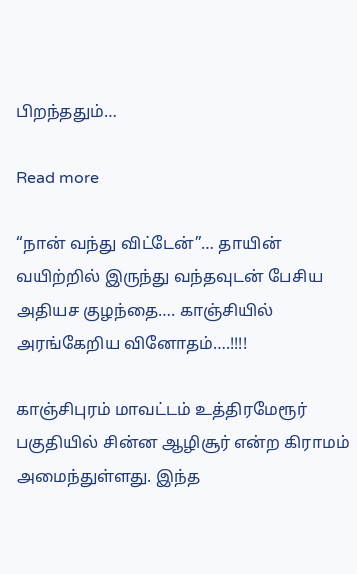பிறந்ததும்…

Read more

“நான் வந்து விட்டேன்”… தாயின் வயிற்றில் இருந்து வந்தவுடன் பேசிய அதியச குழந்தை…. காஞ்சியில் அரங்கேறிய வினோதம்….!!!!

காஞ்சிபுரம் மாவட்டம் உத்திரமேரூர் பகுதியில் சின்ன ஆழிசூர் என்ற கிராமம் அமைந்துள்ளது. இந்த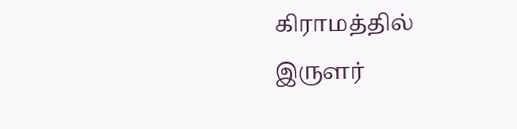கிராமத்தில் இருளர்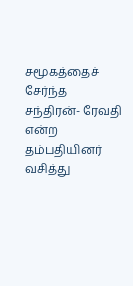சமூகத்தைச் சேர்ந்த சந்திரன்- ரேவதி என்ற தம்பதியினர் வசித்து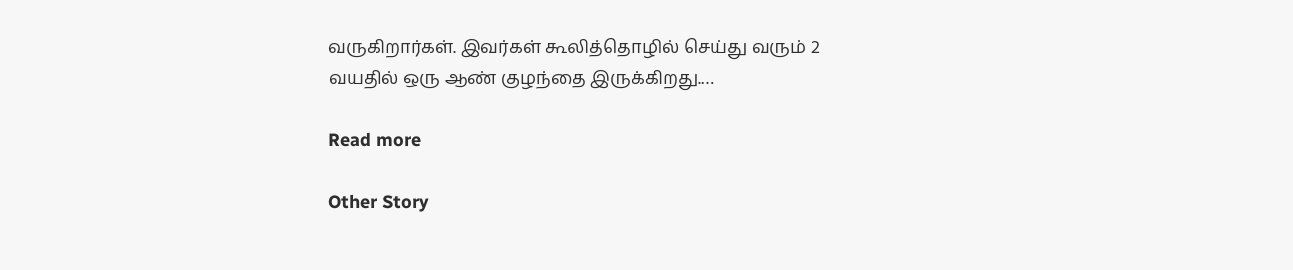வருகிறார்கள். இவர்கள் கூலித்தொழில் செய்து வரும் 2 வயதில் ஒரு ஆண் குழந்தை இருக்கிறது.…

Read more

Other Story